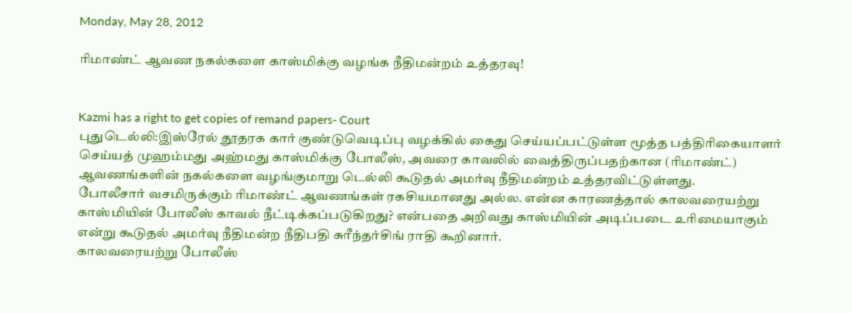Monday, May 28, 2012

ரிமாண்ட் ஆவண நகல்களை காஸ்மிக்கு வழங்க நீதிமன்றம் உத்தரவு!


Kazmi has a right to get copies of remand papers- Court
புதுடெல்லி:இஸ்ரேல் தூதரக கார் குண்டுவெடிப்பு வழக்கில் கைது செய்யப்பட்டுள்ள மூத்த பத்திரிகையாளர் செய்யத் முஹம்மது அஹ்மது காஸ்மிக்கு போலீஸ், அவரை காவலில் வைத்திருப்பதற்கான (ரிமாண்ட்) ஆவணங்களின் நகல்களை வழங்குமாறு டெல்லி கூடுதல் அமர்வு நீதிமன்றம் உத்தரவிட்டுள்ளது.
போலீசார் வசமிருக்கும் ரிமாண்ட் ஆவணங்கள் ரகசியமானது அல்ல. என்ன காரணத்தால் காலவரையற்று காஸ்மியின் போலீஸ் காவல் நீட்டிக்கப்படுகிறது? என்பதை அறிவது காஸ்மியின் அடிப்படை உரிமையாகும் என்று கூடுதல் அமர்வு நீதிமன்ற நீதிபதி சுரீந்தர்சிங் ராதி கூறினார்.
காலவரையற்று போலீஸ்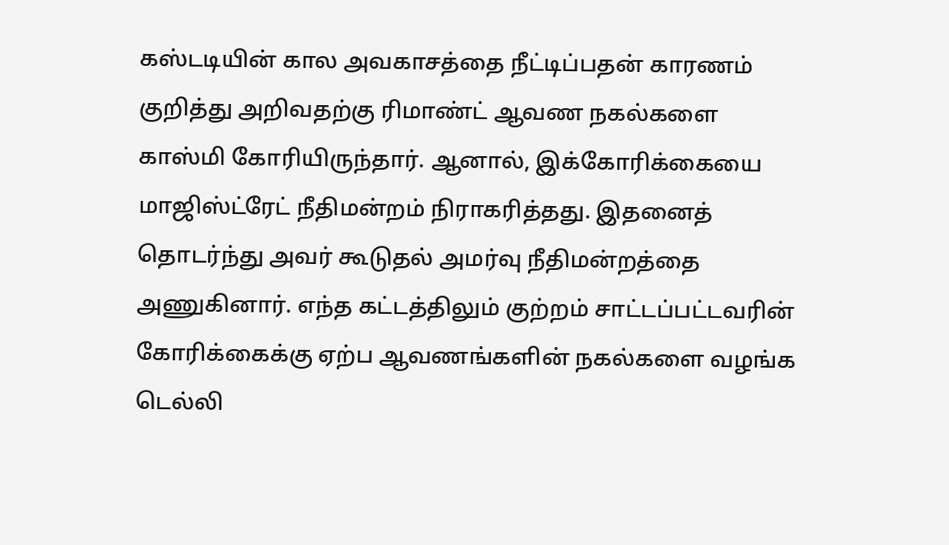கஸ்டடியின் கால அவகாசத்தை நீட்டிப்பதன் காரணம் குறித்து அறிவதற்கு ரிமாண்ட் ஆவண நகல்களை காஸ்மி கோரியிருந்தார். ஆனால், இக்கோரிக்கையை மாஜிஸ்ட்ரேட் நீதிமன்றம் நிராகரித்தது. இதனைத் தொடர்ந்து அவர் கூடுதல் அமர்வு நீதிமன்றத்தை அணுகினார். எந்த கட்டத்திலும் குற்றம் சாட்டப்பட்டவரின் கோரிக்கைக்கு ஏற்ப ஆவணங்களின் நகல்களை வழங்க டெல்லி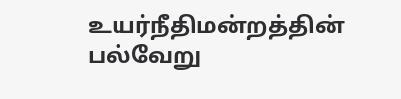உயர்நீதிமன்றத்தின் பல்வேறு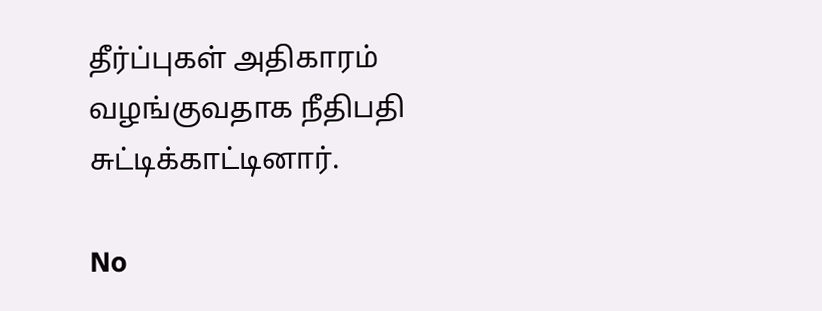தீர்ப்புகள் அதிகாரம் வழங்குவதாக நீதிபதி சுட்டிக்காட்டினார்.

No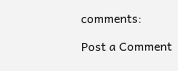comments:

Post a Comment